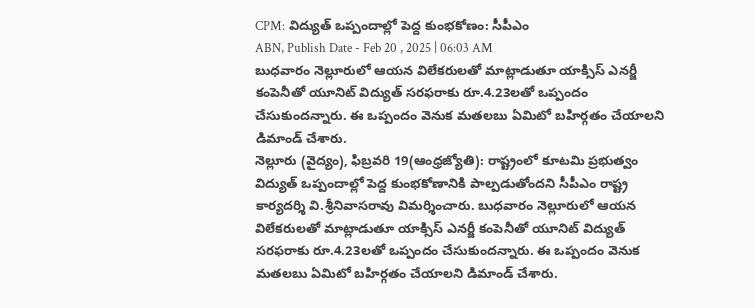CPM: విద్యుత్ ఒప్పందాల్లో పెద్ద కుంభకోణం: సీపీఎం
ABN, Publish Date - Feb 20 , 2025 | 06:03 AM
బుధవారం నెల్లూరులో ఆయన విలేకరులతో మాట్లాడుతూ యాక్సిస్ ఎనర్జీ కంపెనీతో యూనిట్ విద్యుత్ సరఫరాకు రూ.4.23లతో ఒప్పందం చేసుకుందన్నారు. ఈ ఒప్పందం వెనుక మతలబు ఏమిటో బహిర్గతం చేయాలని డిమాండ్ చేశారు.
నెల్లూరు (వైద్యం), ఫిబ్రవరి 19(ఆంధ్రజ్యోతి): రాష్ట్రంలో కూటమి ప్రభుత్వం విద్యుత్ ఒప్పందాల్లో పెద్ద కుంభకోణానికి పాల్పడుతోందని సీపీఎం రాష్ట్ర కార్యదర్శి వి.శ్రీనివాసరావు విమర్శించారు. బుధవారం నెల్లూరులో ఆయన విలేకరులతో మాట్లాడుతూ యాక్సిస్ ఎనర్జీ కంపెనీతో యూనిట్ విద్యుత్ సరఫరాకు రూ.4.23లతో ఒప్పందం చేసుకుందన్నారు. ఈ ఒప్పందం వెనుక మతలబు ఏమిటో బహిర్గతం చేయాలని డిమాండ్ చేశారు.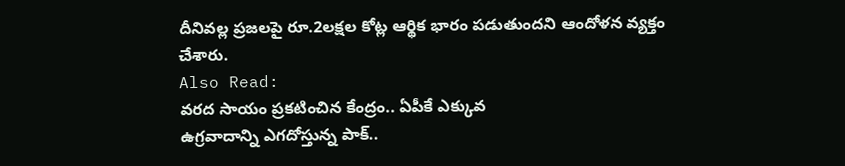దీనివల్ల ప్రజలపై రూ.2లక్షల కోట్ల ఆర్థిక భారం పడుతుందని ఆందోళన వ్యక్తం చేశారు.
Also Read:
వరద సాయం ప్రకటించిన కేంద్రం.. ఏపీకే ఎక్కువ
ఉగ్రవాదాన్ని ఎగదోస్తున్న పాక్..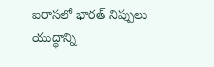ఐరాసలో భారత్ నిప్పులు
యుద్ధాన్ని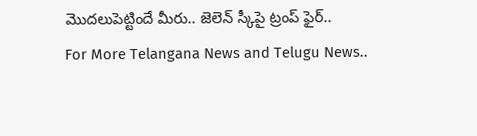మొదలుపెట్టిందే మీరు.. జెలెన్ స్కీపై ట్రంప్ ఫైర్..
For More Telangana News and Telugu News..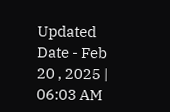Updated Date - Feb 20 , 2025 | 06:03 AM